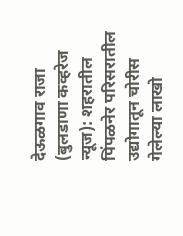देऊळगाव राजा (बुलडाणा कव्हरेज न्यूज): शहरातील पिंपळनेर परिसरातील उद्योगातून चोरीस गेलेल्या लाखो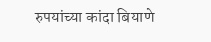रुपयांच्या कांदा बियाणे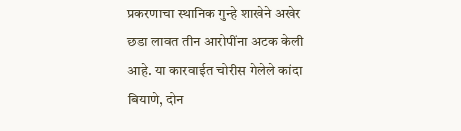प्रकरणाचा स्थानिक गुन्हे शाखेने अखेर छडा लावत तीन आरोपींना अटक केली आहे. या कारवाईत चोरीस गेलेले कांदा बियाणे, दोन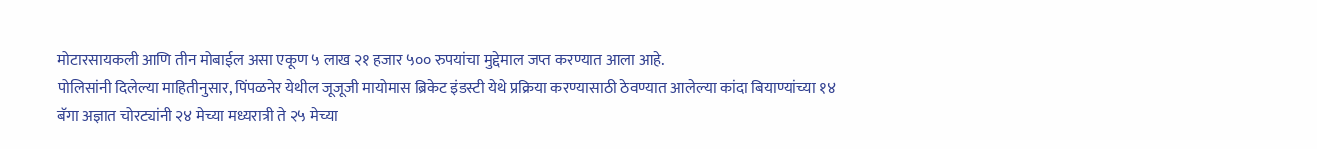मोटारसायकली आणि तीन मोबाईल असा एकूण ५ लाख २१ हजार ५०० रुपयांचा मुद्देमाल जप्त करण्यात आला आहे.
पोलिसांनी दिलेल्या माहितीनुसार, पिंपळनेर येथील जूजूजी मायोमास ब्रिकेट इंडस्टी येथे प्रक्रिया करण्यासाठी ठेवण्यात आलेल्या कांदा बियाण्यांच्या १४ बॅगा अज्ञात चोरट्यांनी २४ मेच्या मध्यरात्री ते २५ मेच्या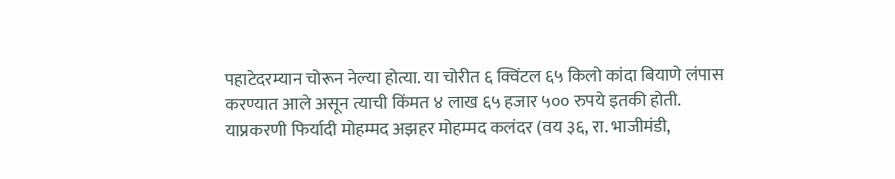पहाटेदरम्यान चोरून नेल्या होत्या. या चोरीत ६ क्विंटल ६५ किलो कांदा बियाणे लंपास करण्यात आले असून त्याची किंमत ४ लाख ६५ हजार ५०० रुपये इतकी होती.
याप्रकरणी फिर्यादी मोहम्मद अझहर मोहम्मद कलंदर (वय ३६, रा. भाजीमंडी,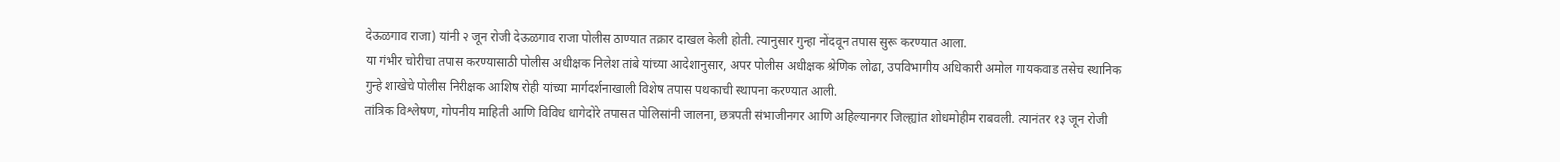देऊळगाव राजा) यांनी २ जून रोजी देऊळगाव राजा पोलीस ठाण्यात तक्रार दाखल केली होती. त्यानुसार गुन्हा नोंदवून तपास सुरू करण्यात आला.
या गंभीर चोरीचा तपास करण्यासाठी पोलीस अधीक्षक निलेश तांबे यांच्या आदेशानुसार, अपर पोलीस अधीक्षक श्रेणिक लोढा, उपविभागीय अधिकारी अमोल गायकवाड तसेच स्थानिक गुन्हे शाखेचे पोलीस निरीक्षक आशिष रोही यांच्या मार्गदर्शनाखाली विशेष तपास पथकाची स्थापना करण्यात आली.
तांत्रिक विश्लेषण, गोपनीय माहिती आणि विविध धागेदोरे तपासत पोलिसांनी जालना, छत्रपती संभाजीनगर आणि अहिल्यानगर जिल्ह्यांत शोधमोहीम राबवली. त्यानंतर १३ जून रोजी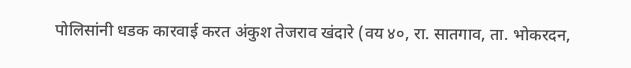पोलिसांनी धडक कारवाई करत अंकुश तेजराव खंदारे (वय ४०, रा. सातगाव, ता. भोकरदन,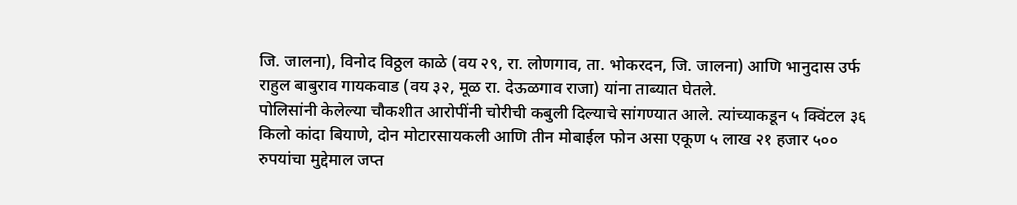जि. जालना), विनोद विठ्ठल काळे (वय २९, रा. लोणगाव, ता. भोकरदन, जि. जालना) आणि भानुदास उर्फ राहुल बाबुराव गायकवाड (वय ३२, मूळ रा. देऊळगाव राजा) यांना ताब्यात घेतले.
पोलिसांनी केलेल्या चौकशीत आरोपींनी चोरीची कबुली दिल्याचे सांगण्यात आले. त्यांच्याकडून ५ क्विंटल ३६ किलो कांदा बियाणे, दोन मोटारसायकली आणि तीन मोबाईल फोन असा एकूण ५ लाख २१ हजार ५०० रुपयांचा मुद्देमाल जप्त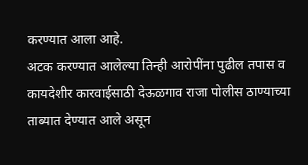करण्यात आला आहे.
अटक करण्यात आलेल्या तिन्ही आरोपींना पुढील तपास व कायदेशीर कारवाईसाठी देऊळगाव राजा पोलीस ठाण्याच्या ताब्यात देण्यात आले असून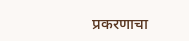प्रकरणाचा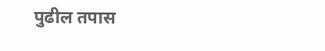पुढील तपास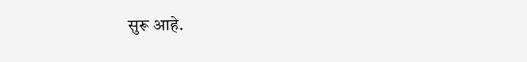सुरू आहे.